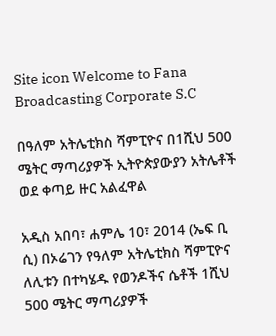Site icon Welcome to Fana Broadcasting Corporate S.C

በዓለም አትሌቲክስ ሻምፒዮና በ1ሺህ 500 ሜትር ማጣሪያዎች ኢትዮጵያውያን አትሌቶች ወደ ቀጣይ ዙር አልፈዋል

አዲስ አበባ፣ ሐምሌ 10፣ 2014 (ኤፍ ቢ ሲ) በኦሬገን የዓለም አትሌቲክስ ሻምፒዮና ለሊቱን በተካሄዱ የወንዶችና ሴቶች 1ሺህ 500 ሜትር ማጣሪያዎች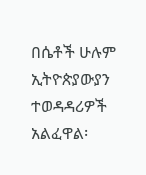በሴቶች ሁሉም ኢትዮጵያውያን ተወዳዳሪዎች አልፈዋል፡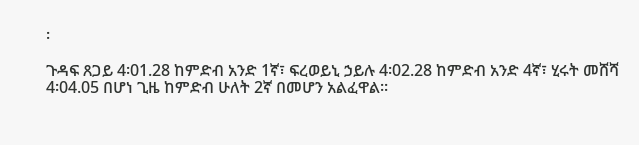፡

ጉዳፍ ጸጋይ 4፡01.28 ከምድብ አንድ 1ኛ፣ ፍረወይኒ ኃይሉ 4፡02.28 ከምድብ አንድ 4ኛ፣ ሂሩት መሸሻ 4፡04.05 በሆነ ጊዜ ከምድብ ሁለት 2ኛ በመሆን አልፈዋል፡፡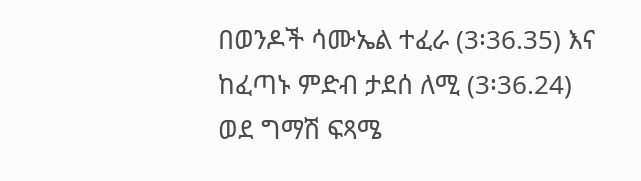በወንዶች ሳሙኤል ተፈራ (3፡36.35) እና ከፈጣኑ ምድብ ታደሰ ለሚ (3፡36.24) ወደ ግማሽ ፍጻሜ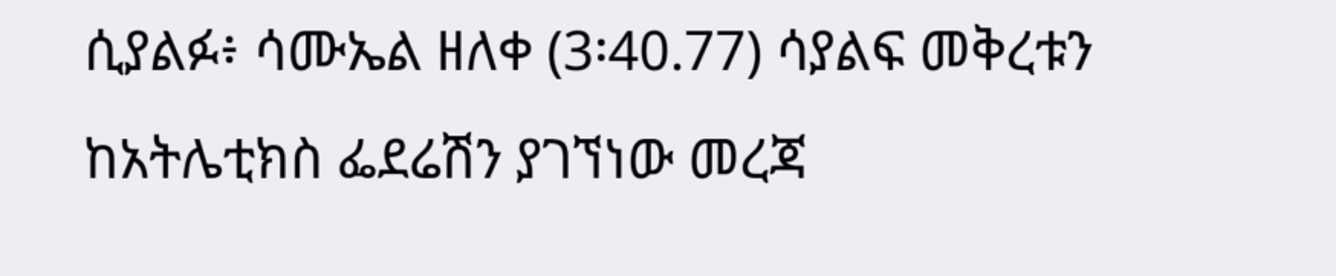ሲያልፉ፥ ሳሙኤል ዘለቀ (3፡40.77) ሳያልፍ መቅረቱን ከአትሌቲክስ ፌደሬሽን ያገኘነው መረጃ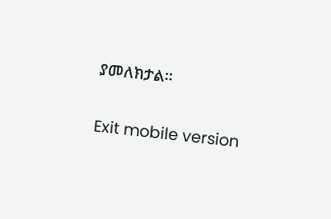ያመለክታል።

Exit mobile version